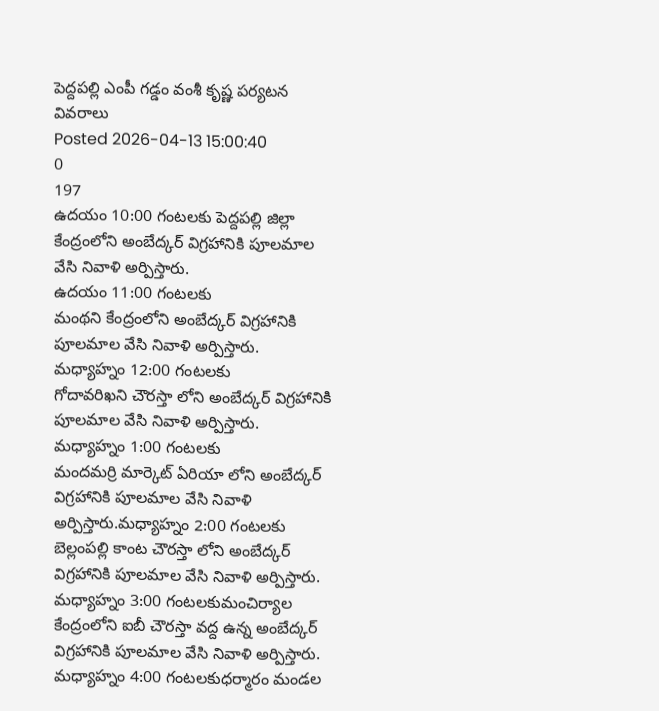పెద్దపల్లి ఎంపీ గడ్డం వంశీ కృష్ణ పర్యటన వివరాలు
Posted 2026-04-13 15:00:40
0
197
ఉదయం 10:00 గంటలకు పెద్దపల్లి జిల్లా కేంద్రంలోని అంబేద్కర్ విగ్రహానికి పూలమాల వేసి నివాళి అర్పిస్తారు.
ఉదయం 11:00 గంటలకు
మంథని కేంద్రంలోని అంబేద్కర్ విగ్రహానికి పూలమాల వేసి నివాళి అర్పిస్తారు.
మధ్యాహ్నం 12:00 గంటలకు
గోదావరిఖని చౌరస్తా లోని అంబేద్కర్ విగ్రహానికి పూలమాల వేసి నివాళి అర్పిస్తారు.
మధ్యాహ్నం 1:00 గంటలకు
మందమర్రి మార్కెట్ ఏరియా లోని అంబేద్కర్ విగ్రహానికి పూలమాల వేసి నివాళి అర్పిస్తారు.మధ్యాహ్నం 2:00 గంటలకు
బెల్లంపల్లి కాంట చౌరస్తా లోని అంబేద్కర్ విగ్రహానికి పూలమాల వేసి నివాళి అర్పిస్తారు.
మధ్యాహ్నం 3:00 గంటలకుమంచిర్యాల కేంద్రంలోని ఐబీ చౌరస్తా వద్ద ఉన్న అంబేద్కర్ విగ్రహానికి పూలమాల వేసి నివాళి అర్పిస్తారు.
మధ్యాహ్నం 4:00 గంటలకుధర్మారం మండల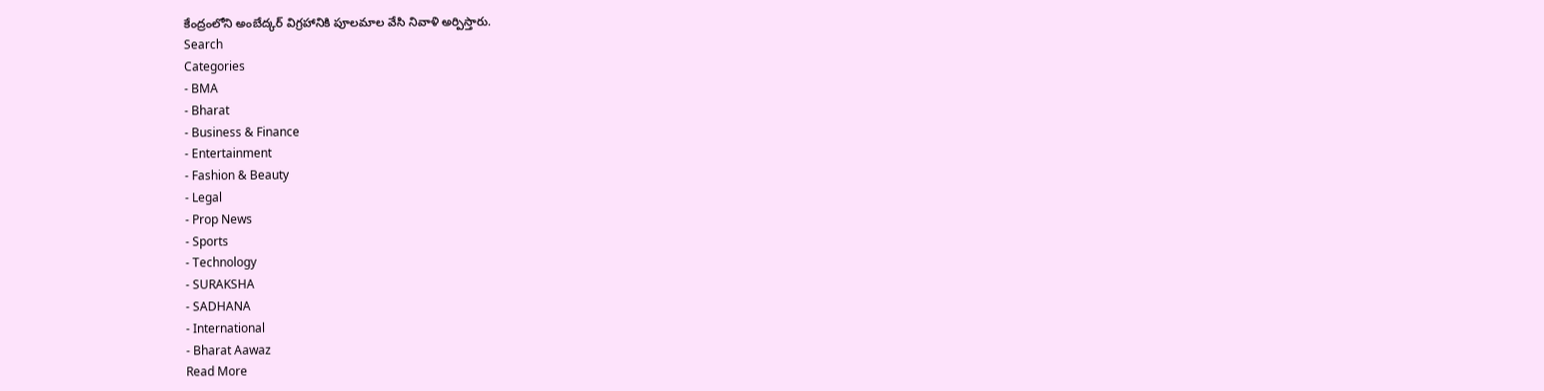కేంద్రంలోని అంబేద్కర్ విగ్రహానికి పూలమాల వేసి నివాళి అర్పిస్తారు.
Search
Categories
- BMA
- Bharat
- Business & Finance
- Entertainment
- Fashion & Beauty
- Legal
- Prop News
- Sports
- Technology
- SURAKSHA
- SADHANA
- International
- Bharat Aawaz
Read More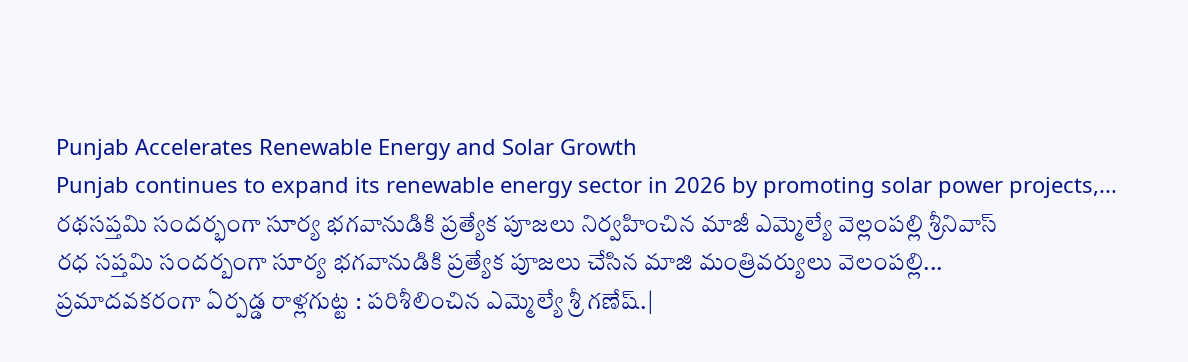Punjab Accelerates Renewable Energy and Solar Growth
Punjab continues to expand its renewable energy sector in 2026 by promoting solar power projects,...
రథసప్తమి సందర్భంగా సూర్య భగవానుడికి ప్రత్యేక పూజలు నిర్వహించిన మాజీ ఎమ్మెల్యే వెల్లంపల్లి శ్రీనివాస్
రధ సప్తమి సందర్బంగా సూర్య భగవానుడికి ప్రత్యేక పూజలు చేసిన మాజి మంత్రివర్యులు వెలంపల్లి...
ప్రమాదవకరంగా ఏర్పడ్డ రాళ్లగుట్ట : పరిశీలించిన ఎమ్మెల్యే శ్రీ గణేష్.|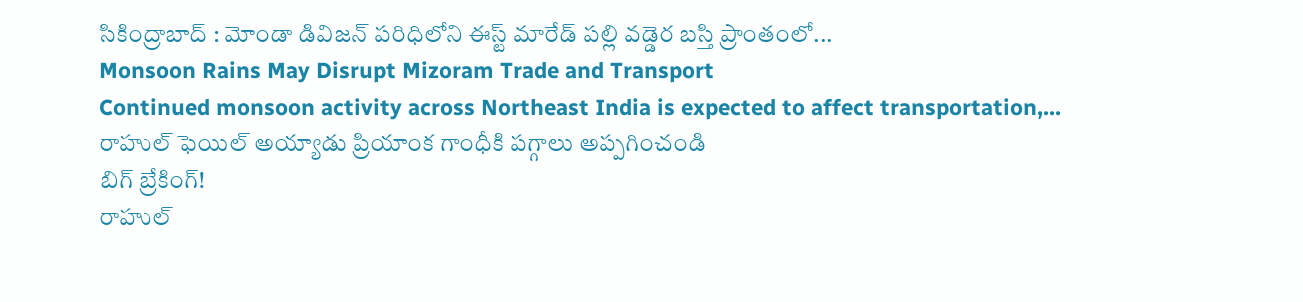సికింద్రాబాద్ : మోండా డివిజన్ పరిధిలోని ఈస్ట్ మారేడ్ పల్లి వడ్డెర బస్తి ప్రాంతంలో...
Monsoon Rains May Disrupt Mizoram Trade and Transport
Continued monsoon activity across Northeast India is expected to affect transportation,...
రాహుల్ ఫెయిల్ అయ్యాడు ప్రియాంక గాంధీకి పగ్గాలు అప్పగించండి
బిగ్ బ్రేకింగ్!
రాహుల్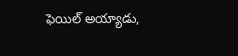ఫెయిల్ అయ్యాడు,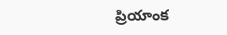ప్రియాంక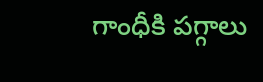గాంధీకి పగ్గాలు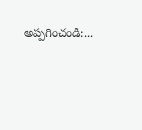అప్పగించండి:...